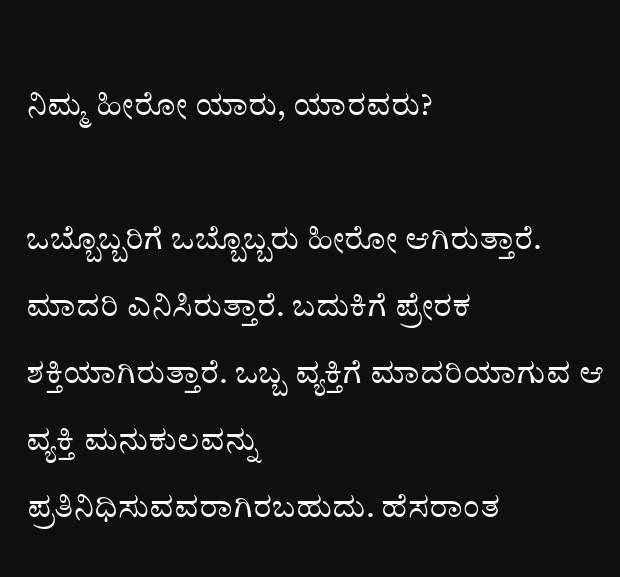ನಿಮ್ಮ ಹೀರೋ ಯಾರು, ಯಾರವರು?

ಒಬ್ಬೊಬ್ಬರಿಗೆ ಒಬ್ಬೊಬ್ಬರು ಹೀರೋ ಆಗಿರುತ್ತಾರೆ. ಮಾದರಿ ಎನಿಸಿರುತ್ತಾರೆ. ಬದುಕಿಗೆ ಪ್ರೇರಕ ಶಕ್ತಿಯಾಗಿರುತ್ತಾರೆ. ಒಬ್ಬ ವ್ಯಕ್ತಿಗೆ ಮಾದರಿಯಾಗುವ ಆ ವ್ಯಕ್ತಿ ಮನುಕುಲವನ್ನು ಪ್ರತಿನಿಧಿಸುವವರಾಗಿರಬಹುದು. ಹೆಸರಾಂತ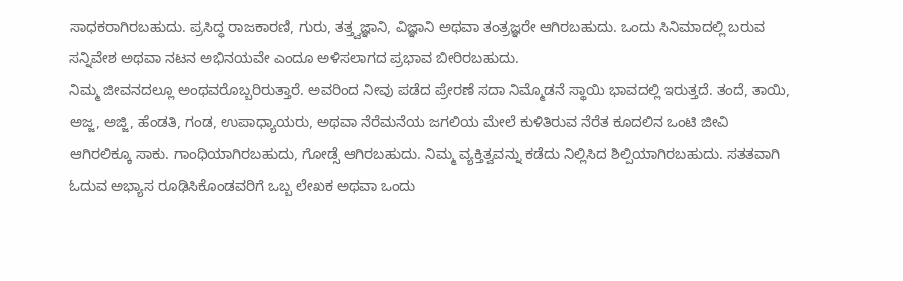ಸಾಧಕರಾಗಿರಬಹುದು. ಪ್ರಸಿದ್ಧ ರಾಜಕಾರಣಿ, ಗುರು, ತತ್ತ್ವಜ್ಞಾನಿ, ವಿಜ್ಞಾನಿ ಅಥವಾ ತಂತ್ರಜ್ಞರೇ ಆಗಿರಬಹುದು. ಒಂದು ಸಿನಿಮಾದಲ್ಲಿ ಬರುವ ಸನ್ನಿವೇಶ ಅಥವಾ ನಟನ ಅಭಿನಯವೇ ಎಂದೂ ಅಳಿಸಲಾಗದ ಪ್ರಭಾವ ಬೀರಿರಬಹುದು.
ನಿಮ್ಮ ಜೀವನದಲ್ಲೂ ಅಂಥವರೊಬ್ಬರಿರುತ್ತಾರೆ. ಅವರಿಂದ ನೀವು ಪಡೆದ ಪ್ರೇರಣೆ ಸದಾ ನಿಮ್ಮೊಡನೆ ಸ್ಥಾಯಿ ಭಾವದಲ್ಲಿ ಇರುತ್ತದೆ. ತಂದೆ, ತಾಯಿ, ಅಜ್ಜ, ಅಜ್ಜಿ, ಹೆಂಡತಿ, ಗಂಡ, ಉಪಾಧ್ಯಾಯರು, ಅಥವಾ ನೆರೆಮನೆಯ ಜಗಲಿಯ ಮೇಲೆ ಕುಳಿತಿರುವ ನೆರೆತ ಕೂದಲಿನ ಒಂಟಿ ಜೀವಿ ಆಗಿರಲಿಕ್ಕೂ ಸಾಕು. ಗಾಂಧಿಯಾಗಿರಬಹುದು, ಗೋಡ್ಸೆ ಆಗಿರಬಹುದು. ನಿಮ್ಮ ವ್ಯಕ್ತಿತ್ವವನ್ನು ಕಡೆದು ನಿಲ್ಲಿಸಿದ ಶಿಲ್ಪಿಯಾಗಿರಬಹುದು. ಸತತವಾಗಿ ಓದುವ ಅಭ್ಯಾಸ ರೂಢಿಸಿಕೊಂಡವರಿಗೆ ಒಬ್ಬ ಲೇಖಕ ಅಥವಾ ಒಂದು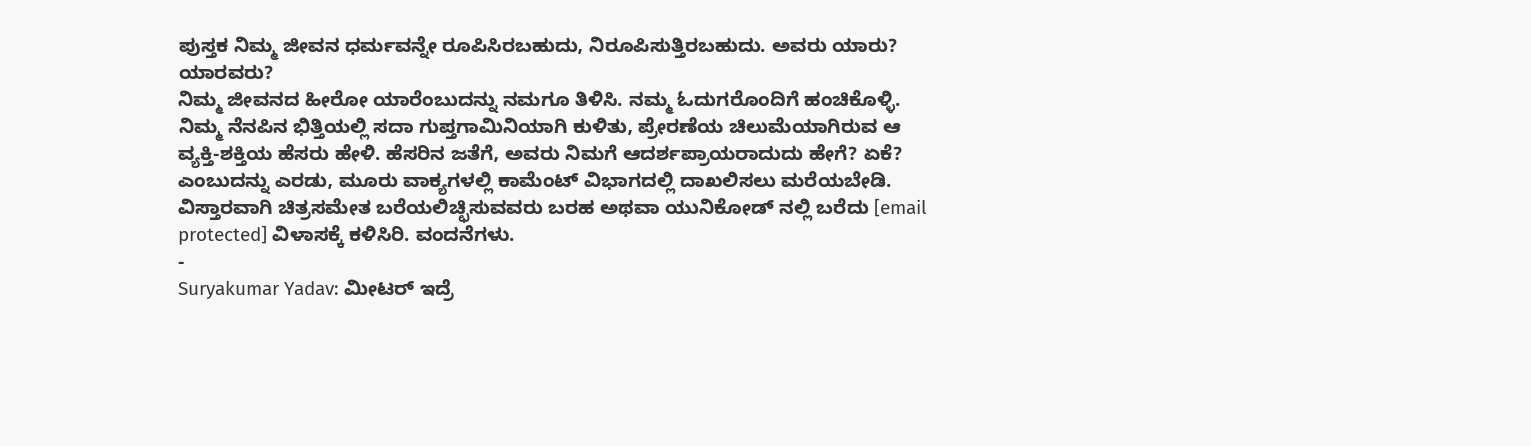ಪುಸ್ತಕ ನಿಮ್ಮ ಜೀವನ ಧರ್ಮವನ್ನೇ ರೂಪಿಸಿರಬಹುದು, ನಿರೂಪಿಸುತ್ತಿರಬಹುದು. ಅವರು ಯಾರು? ಯಾರವರು?
ನಿಮ್ಮ ಜೀವನದ ಹೀರೋ ಯಾರೆಂಬುದನ್ನು ನಮಗೂ ತಿಳಿಸಿ. ನಮ್ಮ ಓದುಗರೊಂದಿಗೆ ಹಂಚಿಕೊಳ್ಳಿ. ನಿಮ್ಮ ನೆನಪಿನ ಭಿತ್ತಿಯಲ್ಲಿ ಸದಾ ಗುಪ್ತಗಾಮಿನಿಯಾಗಿ ಕುಳಿತು, ಪ್ರೇರಣೆಯ ಚಿಲುಮೆಯಾಗಿರುವ ಆ ವ್ಯಕ್ತಿ-ಶಕ್ತಿಯ ಹೆಸರು ಹೇಳಿ. ಹೆಸರಿನ ಜತೆಗೆ, ಅವರು ನಿಮಗೆ ಆದರ್ಶಪ್ರಾಯರಾದುದು ಹೇಗೆ? ಏಕೆ? ಎಂಬುದನ್ನು ಎರಡು, ಮೂರು ವಾಕ್ಯಗಳಲ್ಲಿ ಕಾಮೆಂಟ್ ವಿಭಾಗದಲ್ಲಿ ದಾಖಲಿಸಲು ಮರೆಯಬೇಡಿ. ವಿಸ್ತಾರವಾಗಿ ಚಿತ್ರಸಮೇತ ಬರೆಯಲಿಚ್ಛಿಸುವವರು ಬರಹ ಅಥವಾ ಯುನಿಕೋಡ್ ನಲ್ಲಿ ಬರೆದು [email protected] ವಿಳಾಸಕ್ಕೆ ಕಳಿಸಿರಿ. ವಂದನೆಗಳು.
-
Suryakumar Yadav: ಮೀಟರ್ ಇದ್ರೆ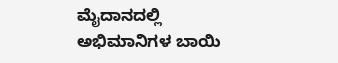ಮೈದಾನದಲ್ಲಿ ಅಭಿಮಾನಿಗಳ ಬಾಯಿ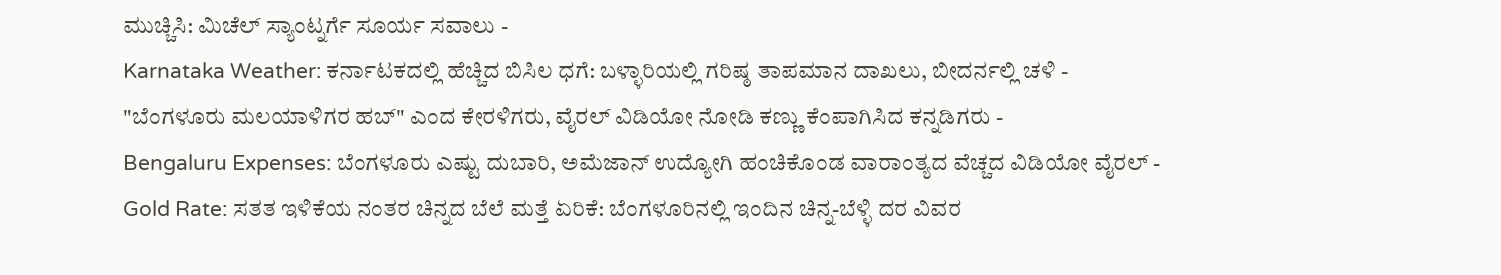ಮುಚ್ಚಿಸಿ: ಮಿಚೆಲ್ ಸ್ಯಾಂಟ್ನರ್ಗೆ ಸೂರ್ಯ ಸವಾಲು -
Karnataka Weather: ಕರ್ನಾಟಕದಲ್ಲಿ ಹೆಚ್ಚಿದ ಬಿಸಿಲ ಧಗೆ: ಬಳ್ಳಾರಿಯಲ್ಲಿ ಗರಿಷ್ಠ ತಾಪಮಾನ ದಾಖಲು, ಬೀದರ್ನಲ್ಲಿ ಚಳಿ -
"ಬೆಂಗಳೂರು ಮಲಯಾಳಿಗರ ಹಬ್" ಎಂದ ಕೇರಳಿಗರು, ವೈರಲ್ ವಿಡಿಯೋ ನೋಡಿ ಕಣ್ಣು ಕೆಂಪಾಗಿಸಿದ ಕನ್ನಡಿಗರು -
Bengaluru Expenses: ಬೆಂಗಳೂರು ಎಷ್ಟು ದುಬಾರಿ, ಅಮೆಜಾನ್ ಉದ್ಯೋಗಿ ಹಂಚಿಕೊಂಡ ವಾರಾಂತ್ಯದ ವೆಚ್ಚದ ವಿಡಿಯೋ ವೈರಲ್ -
Gold Rate: ಸತತ ಇಳಿಕೆಯ ನಂತರ ಚಿನ್ನದ ಬೆಲೆ ಮತ್ತೆ ಏರಿಕೆ: ಬೆಂಗಳೂರಿನಲ್ಲಿ ಇಂದಿನ ಚಿನ್ನ-ಬೆಳ್ಳಿ ದರ ವಿವರ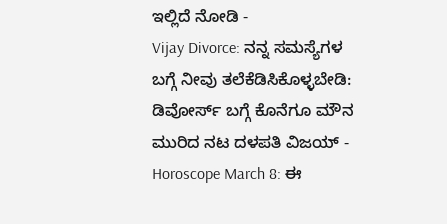ಇಲ್ಲಿದೆ ನೋಡಿ -
Vijay Divorce: ನನ್ನ ಸಮಸ್ಯೆಗಳ ಬಗ್ಗೆ ನೀವು ತಲೆಕೆಡಿಸಿಕೊಳ್ಳಬೇಡಿ: ಡಿವೋರ್ಸ್ ಬಗ್ಗೆ ಕೊನೆಗೂ ಮೌನ ಮುರಿದ ನಟ ದಳಪತಿ ವಿಜಯ್ -
Horoscope March 8: ಈ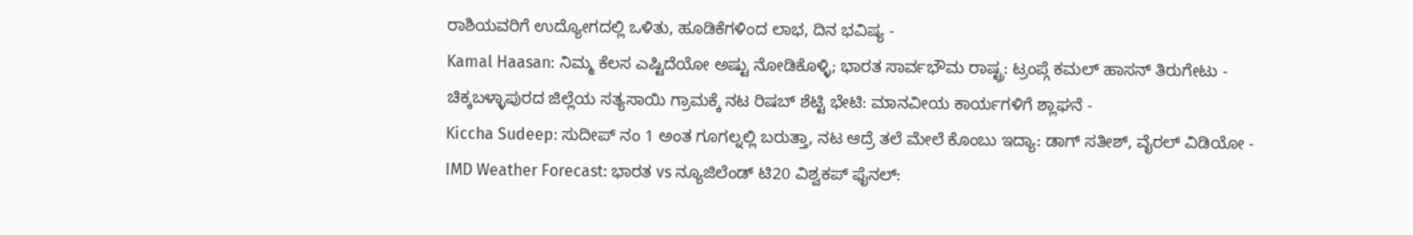ರಾಶಿಯವರಿಗೆ ಉದ್ಯೋಗದಲ್ಲಿ ಒಳಿತು, ಹೂಡಿಕೆಗಳಿಂದ ಲಾಭ, ದಿನ ಭವಿಷ್ಯ -
Kamal Haasan: ನಿಮ್ಮ ಕೆಲಸ ಎಷ್ಟಿದೆಯೋ ಅಷ್ಟು ನೋಡಿಕೊಳ್ಳಿ; ಭಾರತ ಸಾರ್ವಭೌಮ ರಾಷ್ಟ್ರ: ಟ್ರಂಪ್ಗೆ ಕಮಲ್ ಹಾಸನ್ ತಿರುಗೇಟು -
ಚಿಕ್ಕಬಳ್ಳಾಪುರದ ಜಿಲ್ಲೆಯ ಸತ್ಯಸಾಯಿ ಗ್ರಾಮಕ್ಕೆ ನಟ ರಿಷಬ್ ಶೆಟ್ಟಿ ಭೇಟಿ: ಮಾನವೀಯ ಕಾರ್ಯಗಳಿಗೆ ಶ್ಲಾಘನೆ -
Kiccha Sudeep: ಸುದೀಪ್ ನಂ 1 ಅಂತ ಗೂಗಲ್ನಲ್ಲಿ ಬರುತ್ತಾ, ನಟ ಆದ್ರೆ ತಲೆ ಮೇಲೆ ಕೊಂಬು ಇದ್ಯಾ: ಡಾಗ್ ಸತೀಶ್, ವೈರಲ್ ವಿಡಿಯೋ -
IMD Weather Forecast: ಭಾರತ vs ನ್ಯೂಜಿಲೆಂಡ್ ಟಿ20 ವಿಶ್ವಕಪ್ ಫೈನಲ್: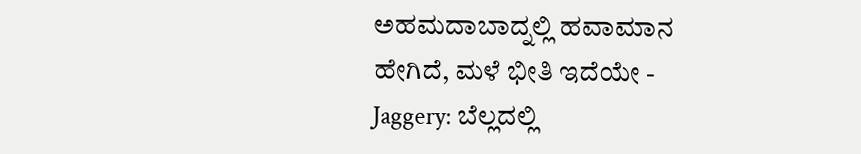ಅಹಮದಾಬಾದ್ನಲ್ಲಿ ಹವಾಮಾನ ಹೇಗಿದೆ, ಮಳೆ ಭೀತಿ ಇದೆಯೇ -
Jaggery: ಬೆಲ್ಲದಲ್ಲಿ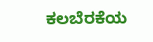ಕಲಬೆರಕೆಯ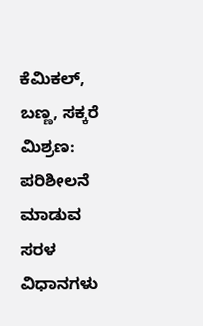ಕೆಮಿಕಲ್, ಬಣ್ಣ, ಸಕ್ಕರೆ ಮಿಶ್ರಣ: ಪರಿಶೀಲನೆ ಮಾಡುವ ಸರಳ ವಿಧಾನಗಳು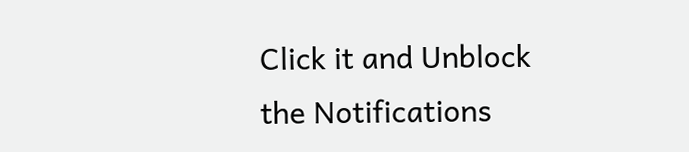Click it and Unblock the Notifications